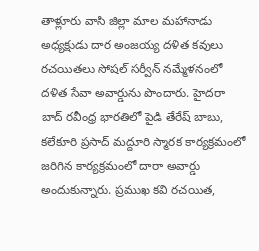తాళ్లూరు వాసి జిల్లా మాల మహానాడు అధ్యక్షుడు దార అంజయ్య దళిత కవులు రచయితలు సోషల్ సర్వీన్ నమ్మేళనంలో దళిత సేవా అవార్డును పొందారు. హైదరా బాద్ రవీంధ్ర భారతిలో పైడి తేరేష్ బాబు, కలేకూరి ప్రసాద్ మద్దూరి స్మారక కార్యక్రమంలో జరిగిన కార్యక్రమంలో దారా అవార్డు అందుకున్నారు. ప్రముఖ కవి రచయిత,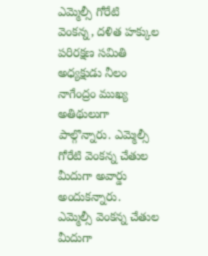ఎమ్మెల్సీ గోరేటి వెంకన్న, దళిత హక్కుల పరిరక్షణ సమితి అధ్యక్షుడు నీలం నాగేంద్రం ముఖ్య అతిథులుగా పాల్గొన్నారు. ఎమ్మెల్సీ గోరేటి వెంకన్న చేతుల మీదుగా అవార్డు అందుకన్నారు. ఎమ్మెల్సీ వెంకన్న చేతుల మీదుగా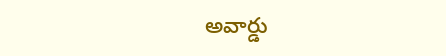అవార్డు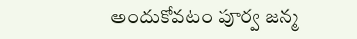అందుకోవటం పూర్వ జన్మ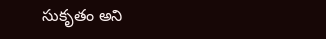సుకృతం అని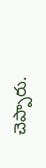చెప్పారు.